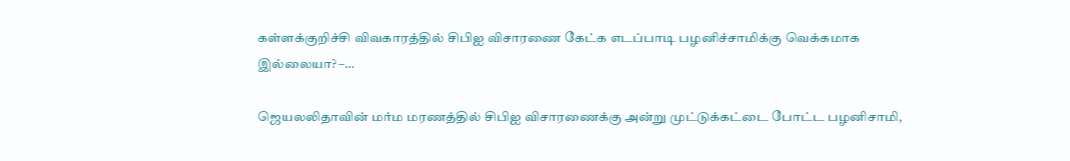கள்ளக்குறிச்சி விவகாரத்தில் சிபிஐ விசாரணை கேட்க எடப்பாடி பழனிச்சாமிக்கு வெக்கமாக இல்லையா? –…

ஜெயலலிதாவின் மர்ம மரணத்தில் சிபிஐ விசாரணைக்கு அன்று முட்டுக்கட்டை போட்ட பழனிசாமி,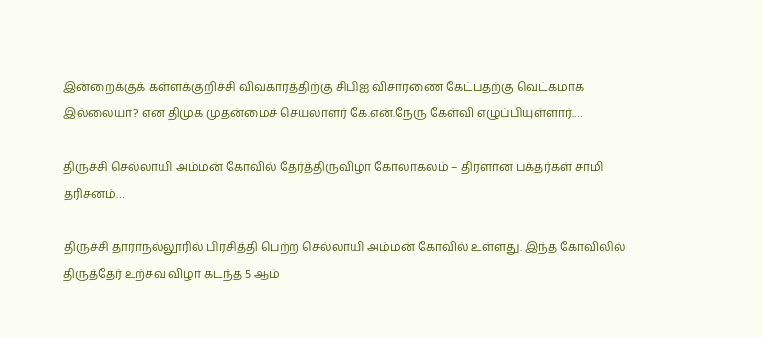இன்றைக்குக் கள்ளக்குறிச்சி விவகாரத்திற்கு சிபிஐ விசாரணை கேட்பதற்கு வெட்கமாக இல்லையா? என திமுக முதன்மைச் செயலாளர் கே.என்.நேரு கேள்வி எழுப்பியுள்ளார்.…

திருச்சி செல்லாயி அம்மன் கோவில் தேர்த்திருவிழா கோலாகலம் – திரளான பக்தர்கள் சாமி தரிசனம்…

திருச்சி தாராநல்லூரில் பிரசித்தி பெற்ற செல்லாயி அம்மன் கோவில் உள்ளது. இந்த கோவிலில் திருத்தேர் உற்சவ விழா கடந்த 5 ஆம்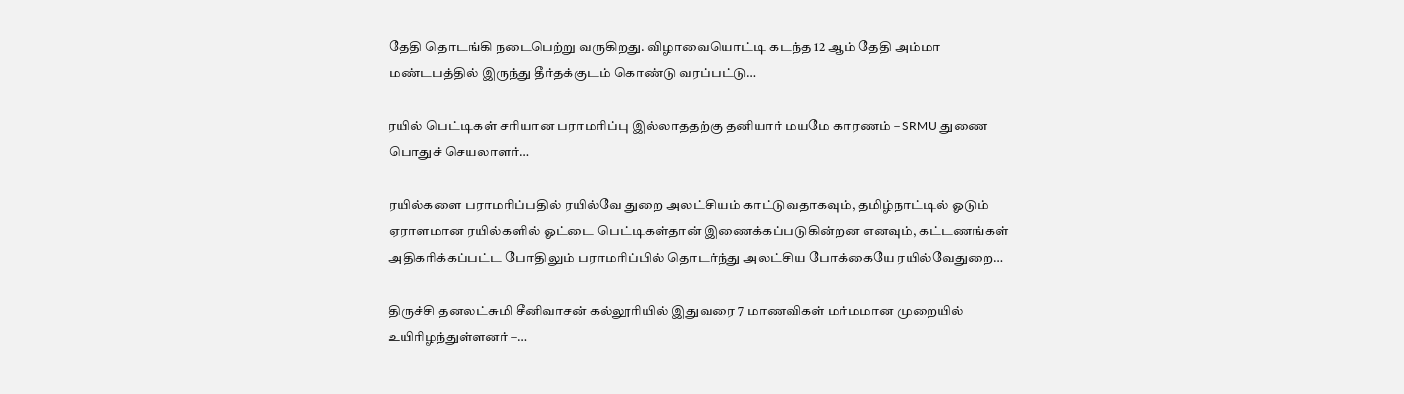தேதி தொடங்கி நடைபெற்று வருகிறது. விழாவையொட்டி கடந்த 12 ஆம் தேதி அம்மா மண்டபத்தில் இருந்து தீர்தக்குடம் கொண்டு வரப்பட்டு…

ரயில் பெட்டிகள் சரியான பராமரிப்பு இல்லாததற்கு தனியார் மயமே காரணம் – SRMU துணை பொதுச் செயலாளர்…

ரயில்களை பராமரிப்பதில் ரயில்வே துறை அலட்சியம் காட்டுவதாகவும், தமிழ்நாட்டில் ஓடும் ஏராளமான ரயில்களில் ஓட்டை பெட்டிகள்தான் இணைக்கப்படுகின்றன எனவும், கட்டணங்கள் அதிகரிக்கப்பட்ட போதிலும் பராமரிப்பில் தொடர்ந்து அலட்சிய போக்கையே ரயில்வேதுறை…

திருச்சி தனலட்சுமி சீனிவாசன் கல்லூரியில் இதுவரை 7 மாணவிகள் மர்மமான முறையில் உயிரிழந்துள்ளனர் –…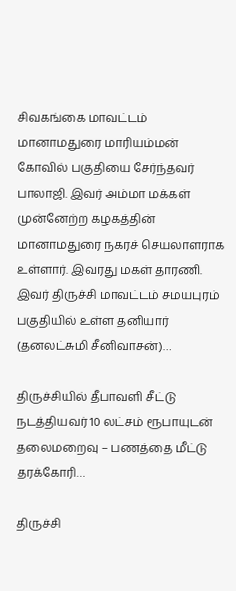சிவகங்கை மாவட்டம் மானாமதுரை மாரியம்மன் கோவில் பகுதியை சேர்ந்தவர் பாலாஜி. இவர் அம்மா மக்கள் முன்னேற்ற கழகத்தின் மானாமதுரை நகரச் செயலாளராக உள்ளார். இவரது மகள் தாரணி. இவர் திருச்சி மாவட்டம் சமயபுரம் பகுதியில் உள்ள தனியார் (தனலட்சுமி சீனிவாசன்)…

திருச்சியில் தீபாவளி சீட்டு நடத்தியவர் 10 லட்சம் ரூபாயுடன் தலைமறைவு – பணத்தை மீட்டு தரக்கோரி…

திருச்சி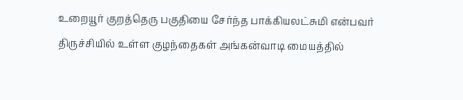உறையூர் குறத்தெரு பகுதியை சேர்ந்த பாக்கியலட்சுமி என்பவர் திருச்சியில் உள்ள குழந்தைகள் அங்கன்வாடி மையத்தில்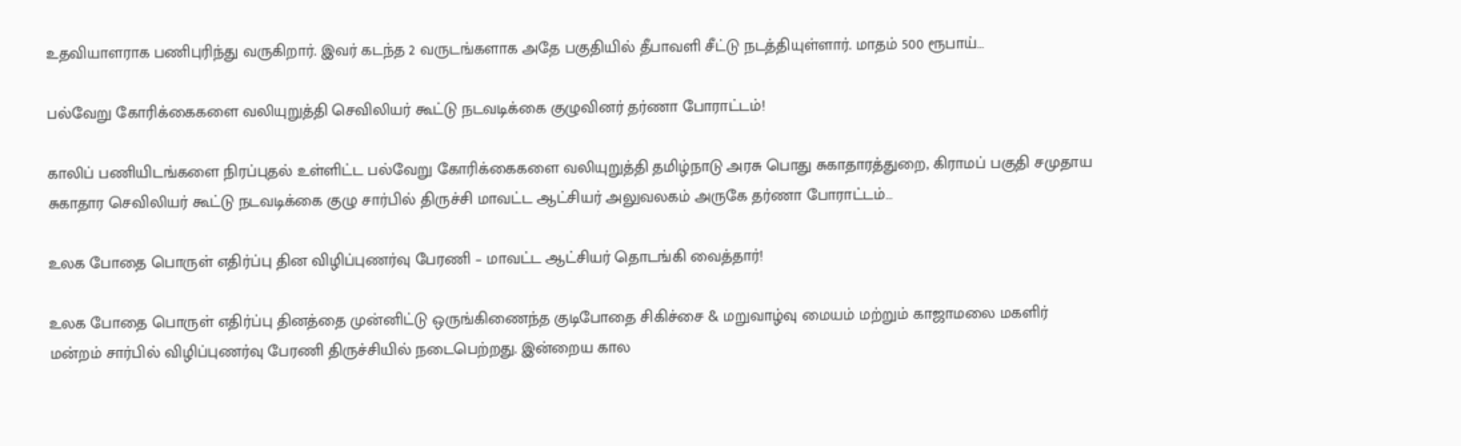உதவியாளராக பணிபுரிந்து வருகிறார். இவர் கடந்த 2 வருடங்களாக அதே பகுதியில் தீபாவளி சீட்டு நடத்தியுள்ளார். மாதம் 500 ரூபாய்…

பல்வேறு கோரிக்கைகளை வலியுறுத்தி செவிலியர் கூட்டு நடவடிக்கை குழுவினர் தர்ணா போராட்டம்!

காலிப் பணியிடங்களை நிரப்புதல் உள்ளிட்ட பல்வேறு கோரிக்கைகளை வலியுறுத்தி தமிழ்நாடு அரசு பொது சுகாதாரத்துறை, கிராமப் பகுதி சமுதாய சுகாதார செவிலியர் கூட்டு நடவடிக்கை குழு சார்பில் திருச்சி மாவட்ட ஆட்சியர் அலுவலகம் அருகே தர்ணா போராட்டம்…

உலக போதை பொருள் எதிர்ப்பு தின விழிப்புணர்வு பேரணி – மாவட்ட ஆட்சியர் தொடங்கி வைத்தார்!

உலக போதை பொருள் எதிர்ப்பு தினத்தை முன்னிட்டு ஒருங்கிணைந்த குடிபோதை சிகிச்சை & மறுவாழ்வு மையம் மற்றும் காஜாமலை மகளிர் மன்றம் சார்பில் விழிப்புணர்வு பேரணி திருச்சியில் நடைபெற்றது. இன்றைய கால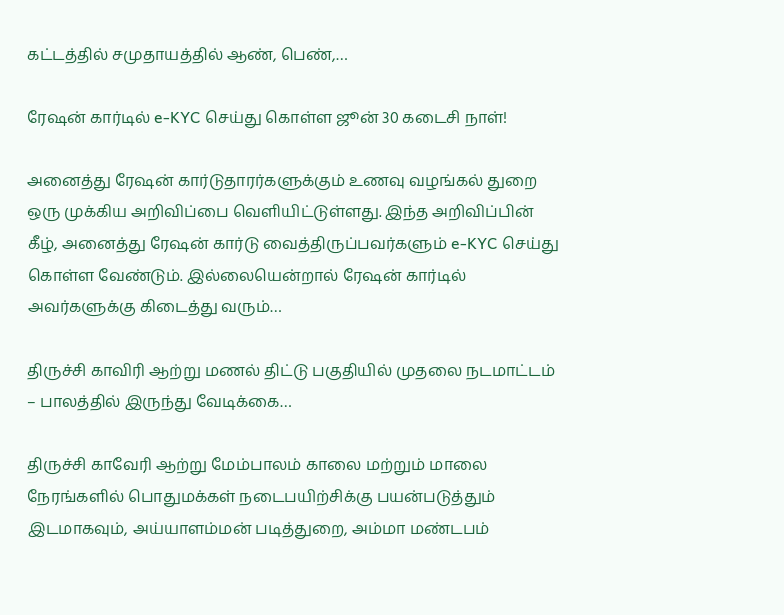கட்டத்தில் சமுதாயத்தில் ஆண், பெண்,…

ரேஷன் கார்டில் e-KYC செய்து கொள்ள ஜூன் 30 கடைசி நாள்!

அனைத்து ரேஷன் கார்டுதாரர்களுக்கும் உணவு வழங்கல் துறை ஒரு முக்கிய அறிவிப்பை வெளியிட்டுள்ளது. இந்த அறிவிப்பின் கீழ், அனைத்து ரேஷன் கார்டு வைத்திருப்பவர்களும் e-KYC செய்து கொள்ள வேண்டும். இல்லையென்றால் ரேஷன் கார்டில் அவர்களுக்கு கிடைத்து வரும்…

திருச்சி காவிரி ஆற்று மணல் திட்டு பகுதியில் முதலை நடமாட்டம் – பாலத்தில் இருந்து வேடிக்கை…

திருச்சி காவேரி ஆற்று மேம்பாலம் காலை மற்றும் மாலை நேரங்களில் பொதுமக்கள் நடைபயிற்சிக்கு பயன்படுத்தும் இடமாகவும், அய்யாளம்மன் படித்துறை, அம்மா மண்டபம்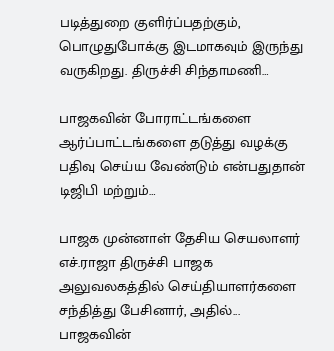படித்துறை குளிர்ப்பதற்கும், பொழுதுபோக்கு இடமாகவும் இருந்து வருகிறது. திருச்சி சிந்தாமணி…

பாஜகவின் போராட்டங்களை ஆர்ப்பாட்டங்களை தடுத்து வழக்கு பதிவு செய்ய வேண்டும் என்பதுதான் டிஜிபி மற்றும்…

பாஜக முன்னாள் தேசிய செயலாளர் எச்.ராஜா திருச்சி பாஜக அலுவலகத்தில் செய்தியாளர்களை சந்தித்து பேசினார், அதில்... பாஜகவின்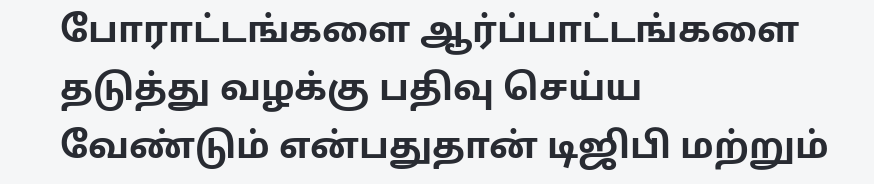போராட்டங்களை ஆர்ப்பாட்டங்களை தடுத்து வழக்கு பதிவு செய்ய வேண்டும் என்பதுதான் டிஜிபி மற்றும்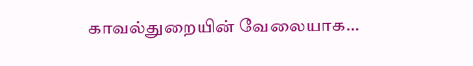காவல்துறையின் வேலையாக…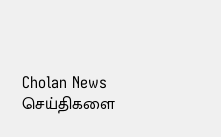Cholan News செய்திகளை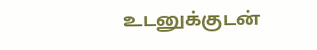உடனுக்குடன்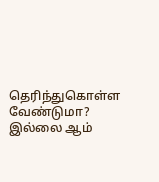தெரிந்துகொள்ள வேண்டுமா? இல்லை ஆம்